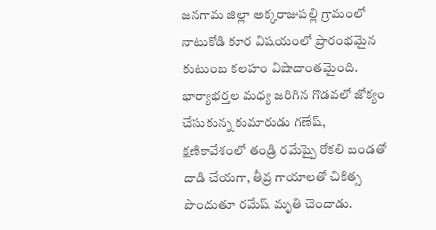జనగామ జిల్లా అక్కరాజుపల్లి గ్రామంలో నాటుకోడి కూర విషయంలో ప్రారంభమైన కుటుంబ కలహం విషాదాంతమైంది. భార్యాభర్తల మధ్య జరిగిన గొడవలో జోక్యం చేసుకున్న కుమారుడు గణేష్, క్షణికావేశంలో తండ్రి రమేష్పై రోకలి బండతో దాడి చేయగా, తీవ్ర గాయాలతో చికిత్స పొందుతూ రమేష్ మృతి చెందాడు.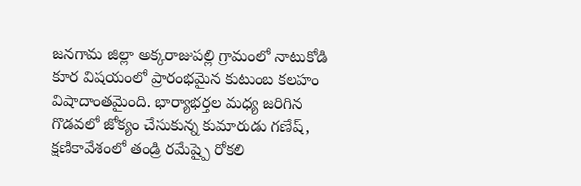జనగామ జిల్లా అక్కరాజుపల్లి గ్రామంలో నాటుకోడి కూర విషయంలో ప్రారంభమైన కుటుంబ కలహం విషాదాంతమైంది. భార్యాభర్తల మధ్య జరిగిన గొడవలో జోక్యం చేసుకున్న కుమారుడు గణేష్, క్షణికావేశంలో తండ్రి రమేష్పై రోకలి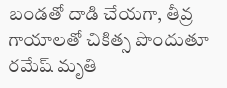బండతో దాడి చేయగా, తీవ్ర గాయాలతో చికిత్స పొందుతూ రమేష్ మృతి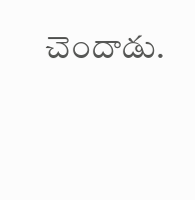చెందాడు.